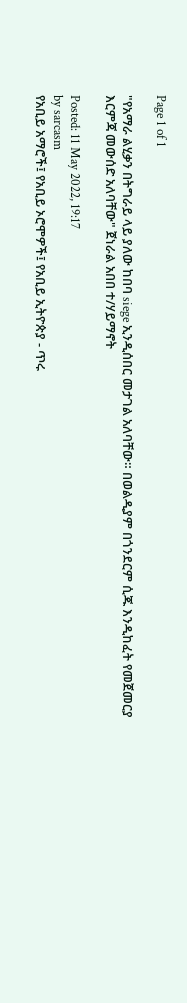Page 1 of 1

"የአማራ ልሂቃን በትግራይ ላይ ያለው ከበባ siege ኢንዲሰበር መታገል አለባቸው። በወልዲያም በጎንደርም ሲጁ እንዲከፈት የመጀመርያ እርምጃ መውሰድ አለባቸው" ጀነራል አበበ ተ/ሃይማኖት

Posted: 11 May 2022, 19:17
by sarcasm
የአቢይ አማሮች፤ የአቢይ ኦሮሞዎች፤ የአቢይ ኢትዮጵያ - ጥሩ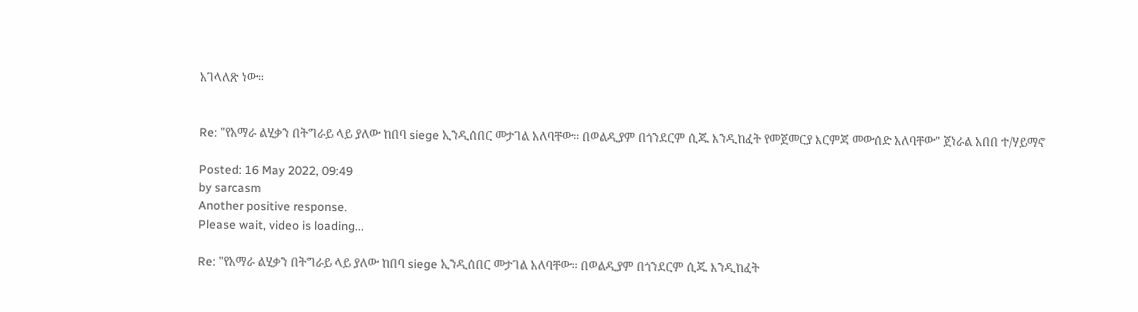አገላለጽ ነው።


Re: "የአማራ ልሂቃን በትግራይ ላይ ያለው ከበባ siege ኢንዲሰበር መታገል አለባቸው። በወልዲያም በጎንደርም ሲጁ እንዲከፈት የመጀመርያ እርምጃ መውሰድ አለባቸው" ጀነራል አበበ ተ/ሃይማኖ

Posted: 16 May 2022, 09:49
by sarcasm
Another positive response.
Please wait, video is loading...

Re: "የአማራ ልሂቃን በትግራይ ላይ ያለው ከበባ siege ኢንዲሰበር መታገል አለባቸው። በወልዲያም በጎንደርም ሲጁ እንዲከፈት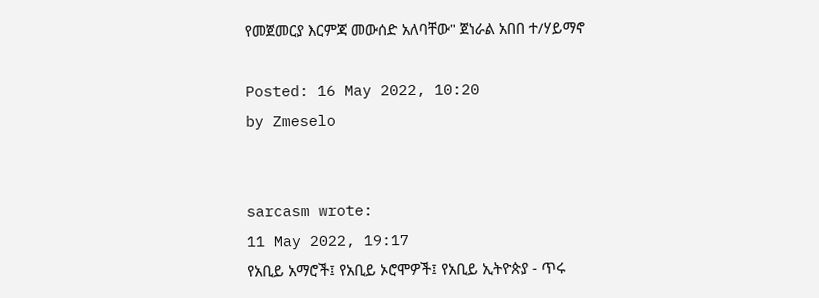የመጀመርያ እርምጃ መውሰድ አለባቸው" ጀነራል አበበ ተ/ሃይማኖ

Posted: 16 May 2022, 10:20
by Zmeselo


sarcasm wrote:
11 May 2022, 19:17
የአቢይ አማሮች፤ የአቢይ ኦሮሞዎች፤ የአቢይ ኢትዮጵያ - ጥሩ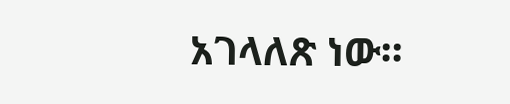አገላለጽ ነው።